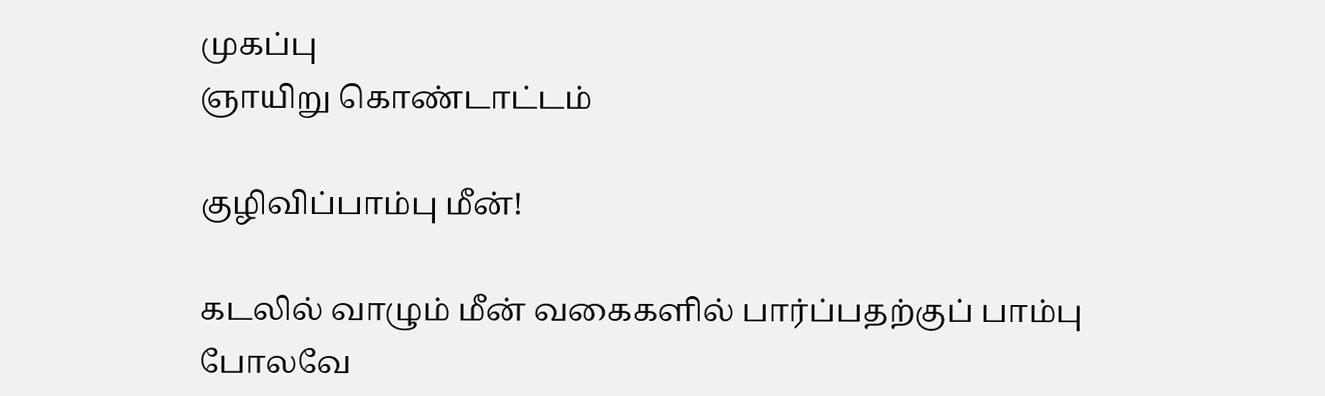முகப்பு
ஞாயிறு கொண்டாட்டம்

குழிவிப்பாம்பு மீன்!

கடலில் வாழும் மீன் வகைகளில் பார்ப்பதற்குப் பாம்பு போலவே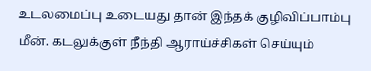உடலமைப்பு உடையது தான் இந்தக் குழிவிப்பாம்பு மீன். கடலுக்குள் நீந்தி ஆராய்ச்சிகள் செய்யும்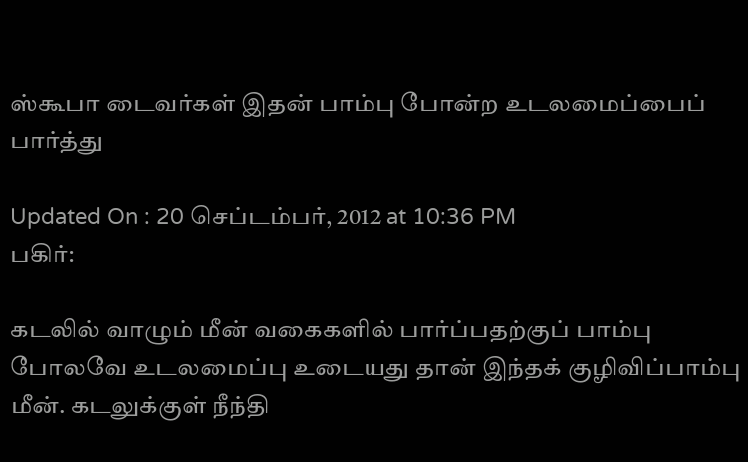ஸ்கூபா டைவர்கள் இதன் பாம்பு போன்ற உடலமைப்பைப் பார்த்து

Updated On : 20 செப்டம்பர், 2012 at 10:36 PM
பகிர்:

கடலில் வாழும் மீன் வகைகளில் பார்ப்பதற்குப் பாம்பு போலவே உடலமைப்பு உடையது தான் இந்தக் குழிவிப்பாம்பு மீன். கடலுக்குள் நீந்தி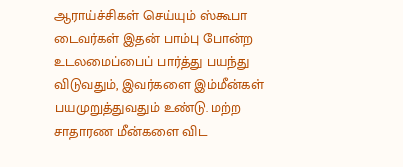ஆராய்ச்சிகள் செய்யும் ஸ்கூபா டைவர்கள் இதன் பாம்பு போன்ற உடலமைப்பைப் பார்த்து பயந்து விடுவதும், இவர்களை இம்மீன்கள் பயமுறுத்துவதும் உண்டு. மற்ற சாதாரண மீன்களை விட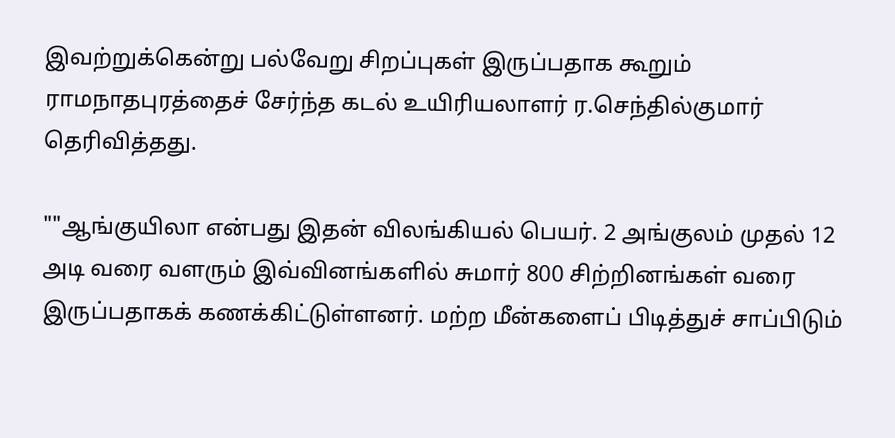இவற்றுக்கென்று பல்வேறு சிறப்புகள் இருப்பதாக கூறும் ராமநாதபுரத்தைச் சேர்ந்த கடல் உயிரியலாளர் ர.செந்தில்குமார் தெரிவித்தது.

""ஆங்குயிலா என்பது இதன் விலங்கியல் பெயர். 2 அங்குலம் முதல் 12 அடி வரை வளரும் இவ்வினங்களில் சுமார் 800 சிற்றினங்கள் வரை இருப்பதாகக் கணக்கிட்டுள்ளனர். மற்ற மீன்களைப் பிடித்துச் சாப்பிடும்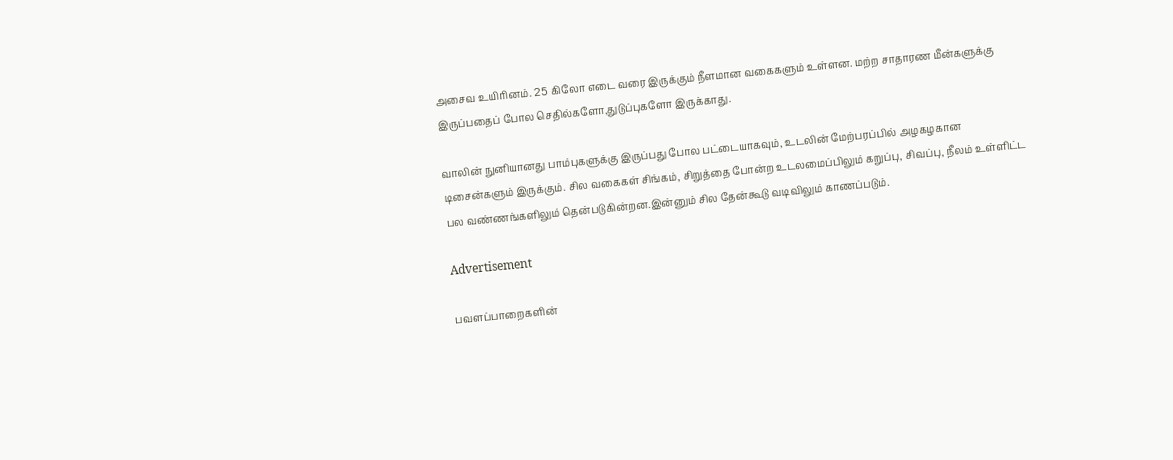அசைவ உயிரினம். 25 கிலோ எடை வரை இருக்கும் நீளமான வகைகளும் உள்ளன. மற்ற சாதாரண மீன்களுக்கு இருப்பதைப் போல செதில்களோ,துடுப்புகளோ இருக்காது.

வாலின் நுனியானது பாம்புகளுக்கு இருப்பது போல பட்டையாகவும், உடலின் மேற்பரப்பில் அழகழகான டிசைன்களும் இருக்கும். சில வகைகள் சிங்கம், சிறுத்தை போன்ற உடலமைப்பிலும் கறுப்பு, சிவப்பு, நீலம் உள்ளிட்ட பல வண்ணங்களிலும் தென்படுகின்றன.இன்னும் சில தேன்கூடு வடிவிலும் காணப்படும்.

Advertisement

பவளப்பாறைகளின்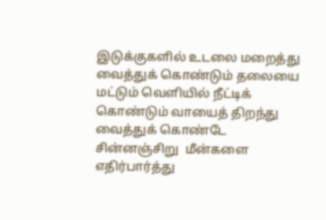இடுக்குகளில் உடலை மறைத்து வைத்துக் கொண்டும் தலையை மட்டும் வெளியில் நீட்டிக் கொண்டும் வாயைத் திறந்து வைத்துக் கொண்டே சின்னஞ்சிறு  மீன்களை எதிர்பார்த்து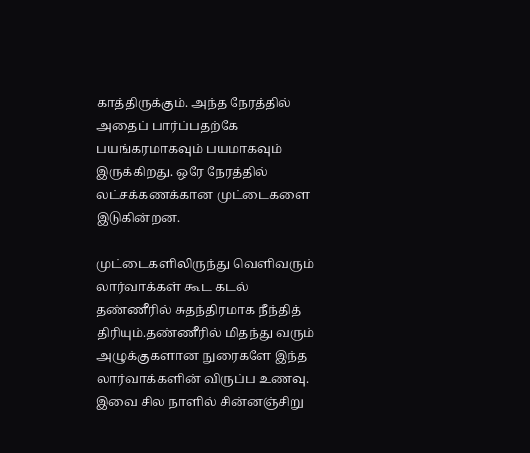காத்திருக்கும். அந்த நேரத்தில் அதைப் பார்ப்பதற்கே பயங்கரமாகவும் பயமாகவும் இருக்கிறது. ஒரே நேரத்தில் லட்சக்கணக்கான முட்டைகளை இடுகின்றன.

முட்டைகளிலிருந்து வெளிவரும் லார்வாக்கள் கூட கடல் தண்ணீரில் சுதந்திரமாக நீந்தித் திரியும்.தண்ணீரில் மிதந்து வரும் அழுக்குகளான நுரைகளே இந்த லார்வாக்களின் விருப்ப உணவு. இவை சில நாளில் சின்னஞ்சிறு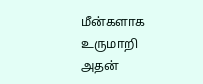மீன்களாக உருமாறி அதன்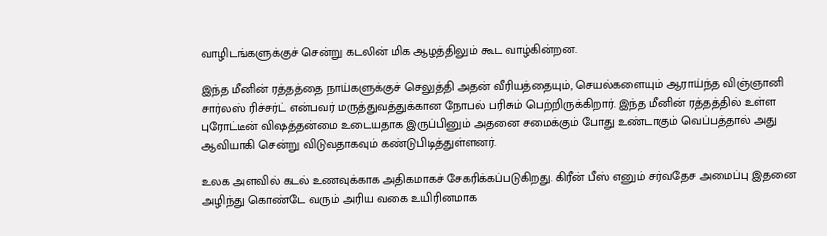வாழிடங்களுக்குச் சென்று கடலின் மிக ஆழத்திலும் கூட வாழ்கின்றன.

இந்த மீனின் ரத்தத்தை நாய்களுக்குச் செலுத்தி அதன் வீரியத்தையும், செயல்களையும் ஆராய்ந்த விஞ்ஞானி சார்லஸ் ரிச்சர்ட் என்பவர் மருத்துவத்துக்கான நோபல் பரிசும் பெற்றிருக்கிறார். இந்த மீனின் ரத்தத்தில் உள்ள புரோட்டீன் விஷத்தன்மை உடையதாக இருப்பினும் அதனை சமைக்கும் போது உண்டாகும் வெப்பத்தால் அது ஆவியாகி சென்று விடுவதாகவும் கண்டுபிடித்துள்ளனர்.

உலக அளவில் கடல் உணவுக்காக அதிகமாகச் சேகரிக்கப்படுகிறது. கிரீன் பீஸ் எனும் சர்வதேச அமைப்பு இதனை அழிந்து கொண்டே வரும் அரிய வகை உயிரினமாக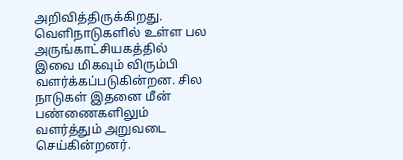அறிவித்திருக்கிறது. வெளிநாடுகளில் உள்ள பல அருங்காட்சியகத்தில் இவை மிகவும் விரும்பி வளர்க்கப்படுகின்றன. சில நாடுகள் இதனை மீன் பண்ணைகளிலும் வளர்த்தும் அறுவடை செய்கின்றனர்.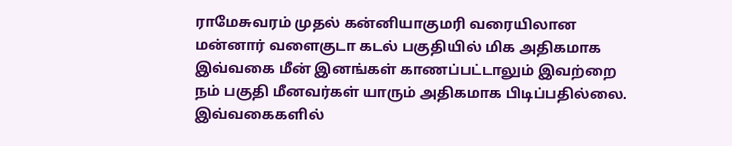ராமேசுவரம் முதல் கன்னியாகுமரி வரையிலான மன்னார் வளைகுடா கடல் பகுதியில் மிக அதிகமாக இவ்வகை மீன் இனங்கள் காணப்பட்டாலும் இவற்றை நம் பகுதி மீனவர்கள் யாரும் அதிகமாக பிடிப்பதில்லை. இவ்வகைகளில்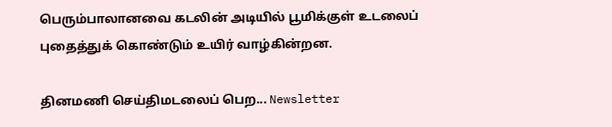பெரும்பாலானவை கடலின் அடியில் பூமிக்குள் உடலைப் புதைத்துக் கொண்டும் உயிர் வாழ்கின்றன.

தினமணி செய்திமடலைப் பெற... Newsletter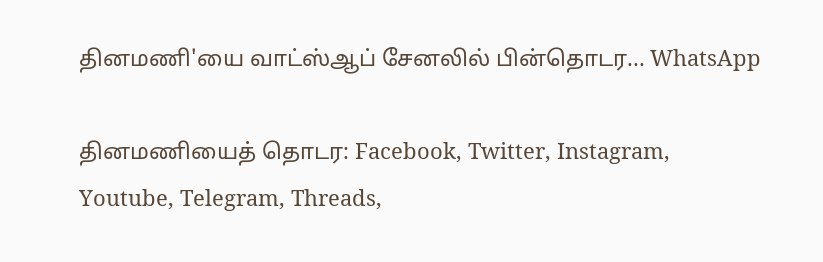தினமணி'யை வாட்ஸ்ஆப் சேனலில் பின்தொடர... WhatsApp

தினமணியைத் தொடர: Facebook, Twitter, Instagram, Youtube, Telegram, Threads,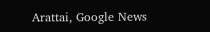Arattai, Google News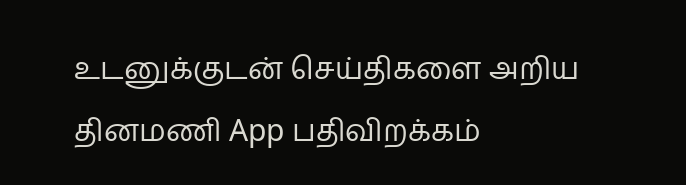உடனுக்குடன் செய்திகளை அறிய தினமணி App பதிவிறக்கம்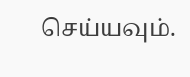செய்யவும்.